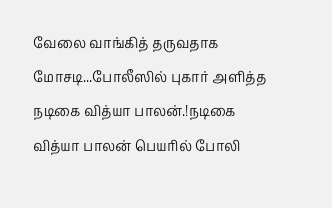வேலை வாங்கித் தருவதாக மோசடி...போலீஸில் புகார் அளித்த நடிகை வித்யா பாலன்.!நடிகை வித்யா பாலன் பெயரில் போலி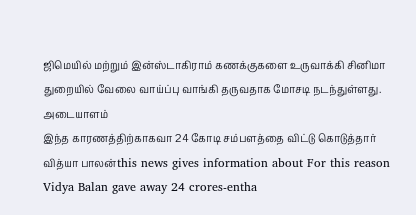ஜிமெயில் மற்றும் இன்ஸ்டாகிராம் கணக்குகளை உருவாக்கி சினிமா துறையில் வேலை வாய்ப்பு வாங்கி தருவதாக மோசடி நடந்துள்ளது. அடையாளம்
இந்த காரணத்திற்காகவா 24 கோடி சம்பளத்தை விட்டு கொடுத்தார் வித்யா பாலன்this news gives information about For this reason Vidya Balan gave away 24 crores-entha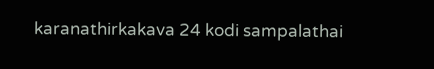karanathirkakava 24 kodi sampalathai